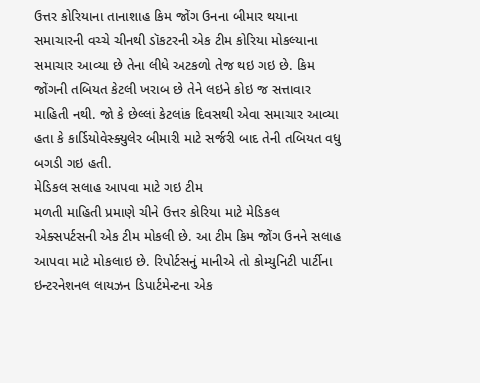ઉત્તર કોરિયાના તાનાશાહ કિમ જોંગ ઉનના બીમાર થયાના સમાચારની વચ્ચે ચીનથી ડૉકટરની એક ટીમ કોરિયા મોકલ્યાના સમાચાર આવ્યા છે તેના લીધે અટકળો તેજ થઇ ગઇ છે. કિમ જોંગની તબિયત કેટલી ખરાબ છે તેને લઇને કોઇ જ સત્તાવાર માહિતી નથી. જો કે છેલ્લાં કેટલાંક દિવસથી એવા સમાચાર આવ્યા હતા કે કાર્ડિયોવેસ્ક્યુલેર બીમારી માટે સર્જરી બાદ તેની તબિયત વધુ બગડી ગઇ હતી.
મેડિકલ સલાહ આપવા માટે ગઇ ટીમ
મળતી માહિતી પ્રમાણે ચીને ઉત્તર કોરિયા માટે મેડિકલ એક્સપર્ટસની એક ટીમ મોકલી છે. આ ટીમ કિમ જોંગ ઉનને સલાહ આપવા માટે મોકલાઇ છે. રિપોર્ટસનું માનીએ તો કોમ્યુનિટી પાર્ટીના ઇન્ટરનેશનલ લાયઝન ડિપાર્ટમેન્ટના એક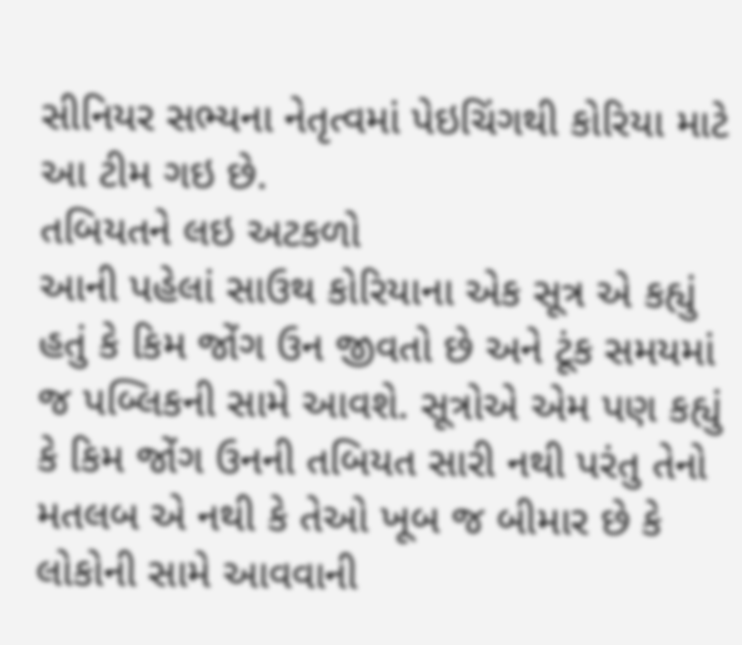સીનિયર સભ્યના નેતૃત્વમાં પેઇચિંગથી કોરિયા માટે આ ટીમ ગઇ છે.
તબિયતને લઇ અટકળો
આની પહેલાં સાઉથ કોરિયાના એક સૂત્ર એ કહ્યું હતું કે કિમ જોંગ ઉન જીવતો છે અને ટૂંક સમયમાં જ પબ્લિકની સામે આવશે. સૂત્રોએ એમ પણ કહ્યું કે કિમ જોંગ ઉનની તબિયત સારી નથી પરંતુ તેનો મતલબ એ નથી કે તેઓ ખૂબ જ બીમાર છે કે લોકોની સામે આવવાની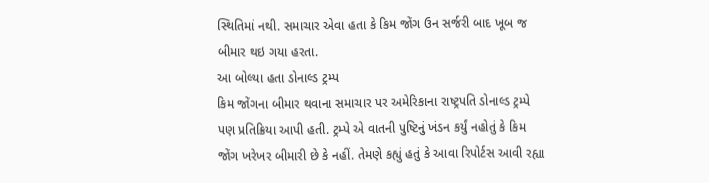સ્થિતિમાં નથી. સમાચાર એવા હતા કે કિમ જોંગ ઉન સર્જરી બાદ ખૂબ જ બીમાર થઇ ગયા હરતા.
આ બોલ્યા હતા ડોનાલ્ડ ટ્રમ્પ
કિમ જોંગના બીમાર થવાના સમાચાર પર અમેરિકાના રાષ્ટ્રપતિ ડોનાલ્ડ ટ્રમ્પે પણ પ્રતિક્રિયા આપી હતી. ટ્રમ્પે એ વાતની પુષ્ટિનું ખંડન કર્યું નહોતું કે કિમ જોંગ ખરેખર બીમારી છે કે નહીં. તેમણે કહ્યું હતું કે આવા રિપોર્ટસ આવી રહ્યા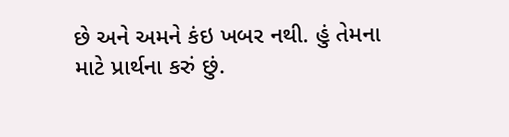છે અને અમને કંઇ ખબર નથી. હું તેમના માટે પ્રાર્થના કરું છું.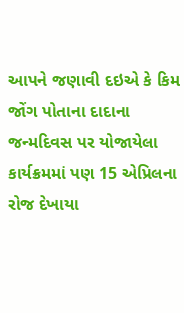આપને જણાવી દઇએ કે કિમ જોંગ પોતાના દાદાના જન્મદિવસ પર યોજાયેલા કાર્યક્રમમાં પણ 15 એપ્રિલના રોજ દેખાયા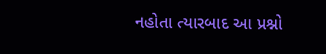નહોતા ત્યારબાદ આ પ્રશ્નો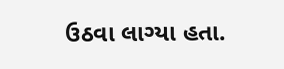ઉઠવા લાગ્યા હતા.